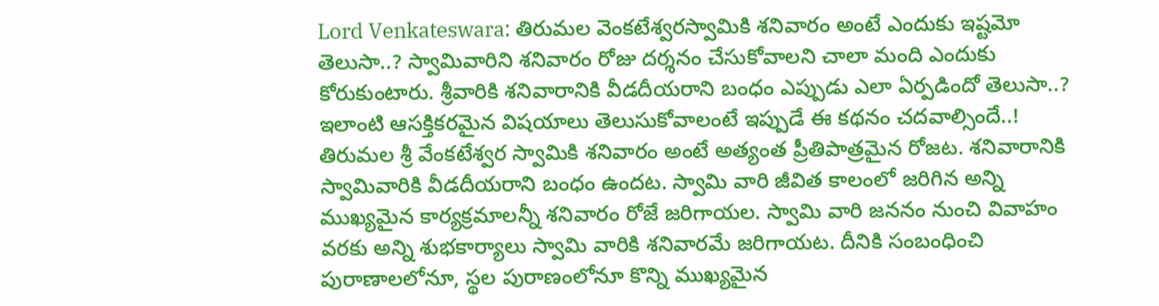Lord Venkateswara: తిరుమల వెంకటేశ్వరస్వామికి శనివారం అంటే ఎందుకు ఇష్టమో తెలుసా..? స్వామివారిని శనివారం రోజు దర్శనం చేసుకోవాలని చాలా మంది ఎందుకు కోరుకుంటారు. శ్రీవారికి శనివారానికి వీడదీయరాని బంధం ఎప్పుడు ఎలా ఏర్పడిందో తెలుసా..? ఇలాంటి ఆసక్తికరమైన విషయాలు తెలుసుకోవాలంటే ఇప్పుడే ఈ కథనం చదవాల్సిందే..!
తిరుమల శ్రీ వేంకటేశ్వర స్వామికి శనివారం అంటే అత్యంత ప్రీతిపాత్రమైన రోజట. శనివారానికి స్వామివారికి వీడదీయరాని బంధం ఉందట. స్వామి వారి జీవిత కాలంలో జరిగిన అన్ని ముఖ్యమైన కార్యక్రమాలన్నీ శనివారం రోజే జరిగాయల. స్వామి వారి జననం నుంచి వివాహం వరకు అన్ని శుభకార్యాలు స్వామి వారికి శనివారమే జరిగాయట. దీనికి సంబంధించి పురాణాలలోనూ, స్థల పురాణంలోనూ కొన్ని ముఖ్యమైన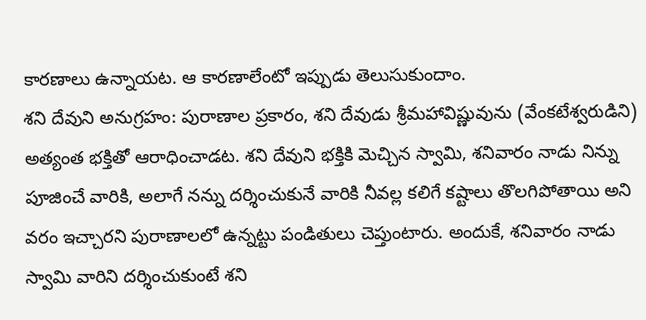కారణాలు ఉన్నాయట. ఆ కారణాలేంటో ఇప్పుడు తెలుసుకుందాం.
శని దేవుని అనుగ్రహం: పురాణాల ప్రకారం, శని దేవుడు శ్రీమహావిష్ణువును (వేంకటేశ్వరుడిని) అత్యంత భక్తితో ఆరాధించాడట. శని దేవుని భక్తికి మెచ్చిన స్వామి, శనివారం నాడు నిన్ను పూజించే వారికి, అలాగే నన్ను దర్శించుకునే వారికి నీవల్ల కలిగే కష్టాలు తొలగిపోతాయి అని వరం ఇచ్చారని పురాణాలలో ఉన్నట్టు పండితులు చెప్తుంటారు. అందుకే, శనివారం నాడు స్వామి వారిని దర్శించుకుంటే శని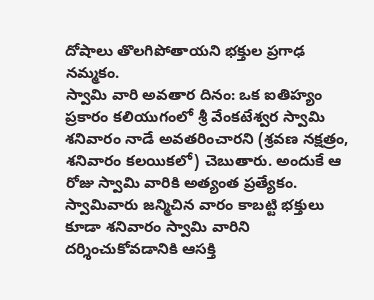దోషాలు తొలగిపోతాయని భక్తుల ప్రగాఢ నమ్మకం.
స్వామి వారి అవతార దినం: ఒక ఐతిహ్యం ప్రకారం కలియుగంలో శ్రీ వేంకటేశ్వర స్వామి శనివారం నాడే అవతరించారని (శ్రవణ నక్షత్రం, శనివారం కలయికలో) చెబుతారు. అందుకే ఆ రోజు స్వామి వారికి అత్యంత ప్రత్యేకం. స్వామివారు జన్మిచిన వారం కాబట్టి భక్తులు కూడా శనివారం స్వామి వారిని దర్శించుకోవడానికి ఆసక్తి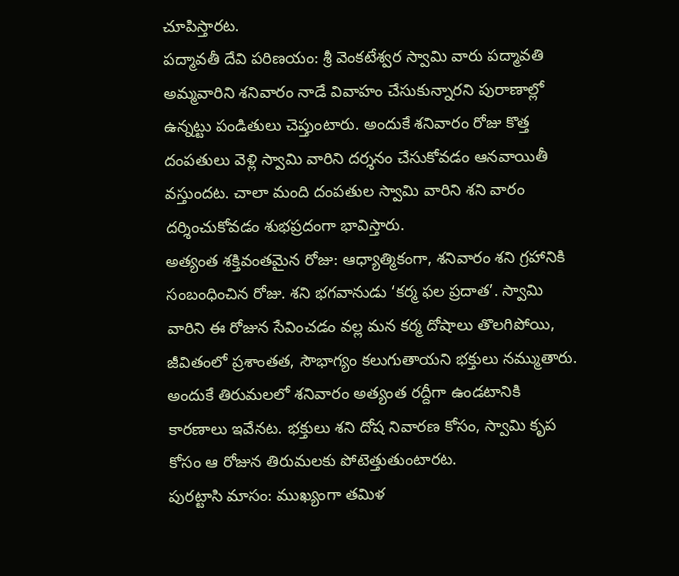చూపిస్తారట.
పద్మావతీ దేవి పరిణయం: శ్రీ వెంకటేశ్వర స్వామి వారు పద్మావతి అమ్మవారిని శనివారం నాడే వివాహం చేసుకున్నారని పురాణాల్లో ఉన్నట్టు పండితులు చెప్తుంటారు. అందుకే శనివారం రోజు కొత్త దంపతులు వెళ్లి స్వామి వారిని దర్శనం చేసుకోవడం ఆనవాయితీ వస్తుందట. చాలా మంది దంపతుల స్వామి వారిని శని వారం దర్శించుకోవడం శుభప్రదంగా భావిస్తారు.
అత్యంత శక్తివంతమైన రోజు: ఆధ్యాత్మికంగా, శనివారం శని గ్రహానికి సంబంధించిన రోజు. శని భగవానుడు ‘కర్మ ఫల ప్రదాత’. స్వామి వారిని ఈ రోజున సేవించడం వల్ల మన కర్మ దోషాలు తొలగిపోయి, జీవితంలో ప్రశాంతత, సౌభాగ్యం కలుగుతాయని భక్తులు నమ్ముతారు. అందుకే తిరుమలలో శనివారం అత్యంత రద్దీగా ఉండటానికి కారణాలు ఇవేనట. భక్తులు శని దోష నివారణ కోసం, స్వామి కృప కోసం ఆ రోజున తిరుమలకు పోటెత్తుతుంటారట.
పురట్టాసి మాసం: ముఖ్యంగా తమిళ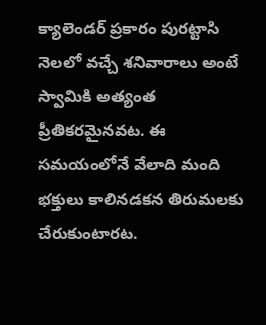క్యాలెండర్ ప్రకారం పురట్టాసి నెలలో వచ్చే శనివారాలు అంటే స్వామికి అత్యంత ప్రీతికరమైనవట. ఈ సమయంలోనే వేలాది మంది భక్తులు కాలినడకన తిరుమలకు చేరుకుంటారట.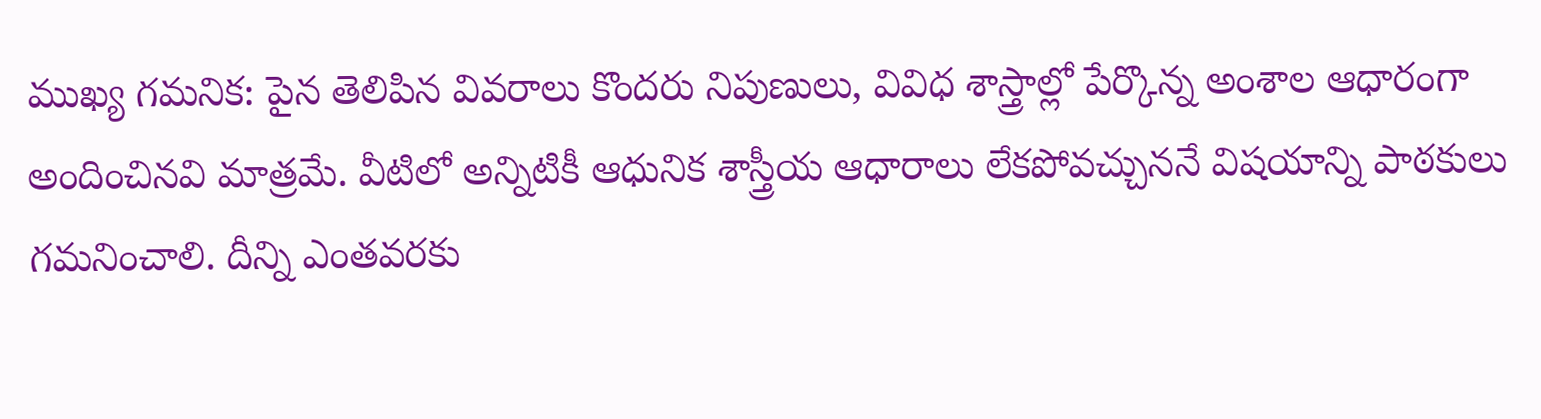ముఖ్య గమనిక: పైన తెలిపిన వివరాలు కొందరు నిపుణులు, వివిధ శాస్త్రాల్లో పేర్కొన్న అంశాల ఆధారంగా అందించినవి మాత్రమే. వీటిలో అన్నిటికీ ఆధునిక శాస్త్రీయ ఆధారాలు లేకపోవచ్చుననే విషయాన్ని పాఠకులు గమనించాలి. దీన్ని ఎంతవరకు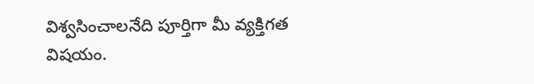విశ్వసించాలనేది పూర్తిగా మీ వ్యక్తిగత విషయం.